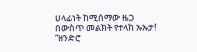ሀላፊነት ከሚሰማው ዜጋ በውስጥ መልክት የተላከ ኡኡታ!
“ዘንድሮ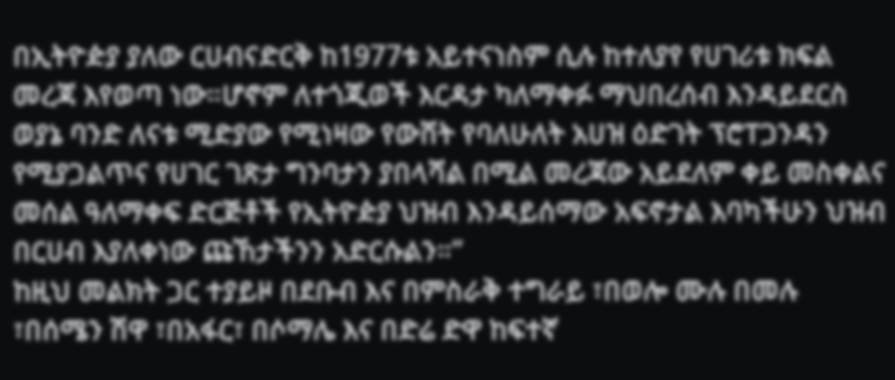በኢትዮዽያ ያለው ርሀብናድርቅ ከ1977ቱ አይተናነስም ሲሉ ከተለያየ የሀገሪቱ ክፍል መረጃ እየወጣ ነው።ሆኖም ለተጎጂወች እርዳታ ካለማቀፉ ማህበረሰብ እንዳይደርስ ወያኔ ባንድ ለናቱ ሚድያው የሚነዛው የውሸት የባለሁለት አሀዝ ዕድገት ፕሮፐጋንዳን የሚያጋልጥና የሀገር ገጽታ ግንባታን ያበላሻል በሚል መረጃው አይደለም ቀይ መስቀልና መሰል ዓለማቀፍ ድርጅቶች የኢትዮዽያ ህዝብ እንዳይሰማው አፍኖታል እባካችሁን ህዝብ በርሀብ እያለቀነው ጩኸታችንን አድርሱልን።”
ከዚህ መልክት ጋር ተያይዞ በደቡብ እና በምስራቅ ተግራይ ፣በወሎ ሙሉ በመሉ ፣በሰሜን ሽዋ ፣በአፋር፣ በሶማሌ እና በድሬ ድዋ ከፍተኛ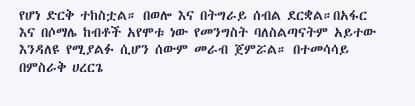የሆነ ድርቅ ተከስቷል። በወሎ እና በትግራይ ሰብል ደርቋል።በአፋር እና በሶማሌ ከብቶች አየሞቱ ነው የመንግስት ባለስልጣናትም አይተው እንዳለዩ የሚያልፉ ሲሆን ሰውም መራብ ጀምሯል። በተመሳሳይ በምስራቅ ሀረርጌ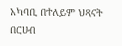አካባቢ በተለይም ህጻናት በርሀብ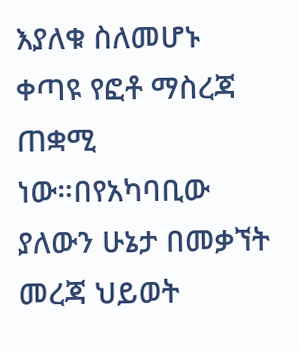እያለቁ ስለመሆኑ ቀጣዩ የፎቶ ማስረጃ ጠቋሚ ነው።በየአካባቢው ያለውን ሁኔታ በመቃኘት መረጃ ህይወት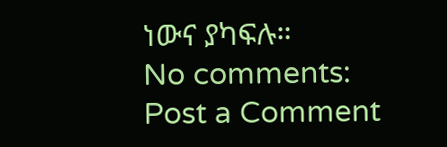ነውና ያካፍሉ።
No comments:
Post a Comment